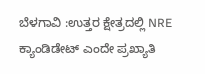ಬೆಳಗಾವಿ :ಉತ್ತರ ಕ್ಷೇತ್ರದಲ್ಲಿ NRE ಕ್ಯಾಂಡಿಡೇಟ್ ಎಂದೇ ಪ್ರಖ್ಯಾತಿ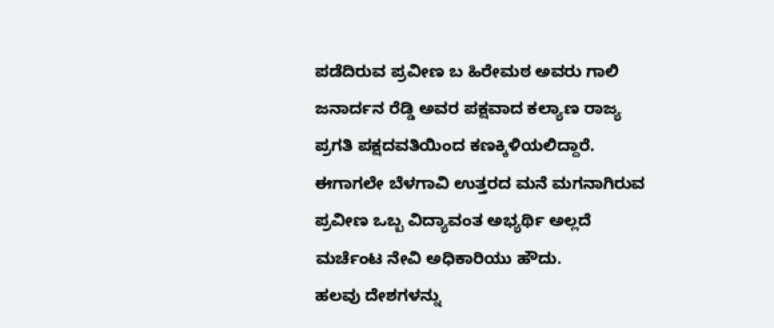ಪಡೆದಿರುವ ಪ್ರವೀಣ ಬ ಹಿರೇಮಠ ಅವರು ಗಾಲಿ ಜನಾರ್ದನ ರೆಡ್ಡಿ ಅವರ ಪಕ್ಷವಾದ ಕಲ್ಯಾಣ ರಾಜ್ಯ ಪ್ರಗತಿ ಪಕ್ಷದವತಿಯಿಂದ ಕಣಕ್ಕಿಳಿಯಲಿದ್ದಾರೆ.
ಈಗಾಗಲೇ ಬೆಳಗಾವಿ ಉತ್ತರದ ಮನೆ ಮಗನಾಗಿರುವ ಪ್ರವೀಣ ಒಬ್ಬ ವಿದ್ಯಾವಂತ ಅಭ್ಯರ್ಥಿ ಅಲ್ಲದೆ ಮರ್ಚೆಂಟ ನೇವಿ ಅಧಿಕಾರಿಯು ಹೌದು.
ಹಲವು ದೇಶಗಳನ್ನು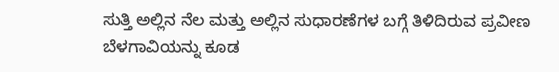ಸುತ್ತಿ ಅಲ್ಲಿನ ನೆಲ ಮತ್ತು ಅಲ್ಲಿನ ಸುಧಾರಣೆಗಳ ಬಗ್ಗೆ ತಿಳಿದಿರುವ ಪ್ರವೀಣ ಬೆಳಗಾವಿಯನ್ನು ಕೂಡ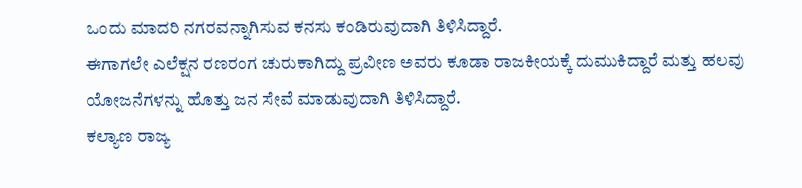ಒಂದು ಮಾದರಿ ನಗರವನ್ನಾಗಿಸುವ ಕನಸು ಕಂಡಿರುವುದಾಗಿ ತಿಳಿಸಿದ್ದಾರೆ.
ಈಗಾಗಲೇ ಎಲೆಕ್ಷನ ರಣರಂಗ ಚುರುಕಾಗಿದ್ದು ಪ್ರವೀಣ ಅವರು ಕೂಡಾ ರಾಜಕೀಯಕ್ಕೆ ದುಮುಕಿದ್ದಾರೆ ಮತ್ತು ಹಲವು ಯೋಜನೆಗಳನ್ನು ಹೊತ್ತು ಜನ ಸೇವೆ ಮಾಡುವುದಾಗಿ ತಿಳಿಸಿದ್ದಾರೆ.
ಕಲ್ಯಾಣ ರಾಜ್ಯ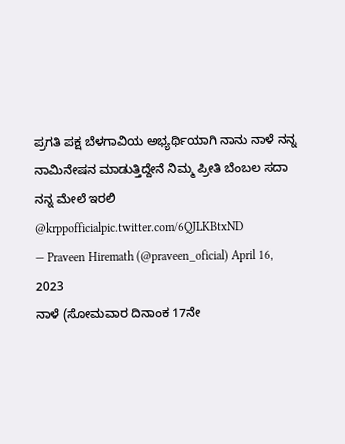ಪ್ರಗತಿ ಪಕ್ಷ ಬೆಳಗಾವಿಯ ಅಭ್ಯರ್ಥಿಯಾಗಿ ನಾನು ನಾಳೆ ನನ್ನ ನಾಮಿನೇಷನ ಮಾಡುತ್ತಿದ್ದೇನೆ ನಿಮ್ಮ ಪ್ರೀತಿ ಬೆಂಬಲ ಸದಾ ನನ್ನ ಮೇಲೆ ಇರಲಿ @krppofficialpic.twitter.com/6QJLKBtxND
— Praveen Hiremath (@praveen_oficial) April 16, 2023
ನಾಳೆ (ಸೋಮವಾರ ದಿನಾಂಕ 17ನೇ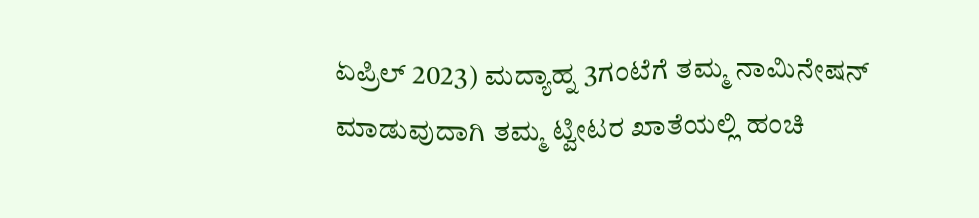ಏಪ್ರಿಲ್ 2023) ಮದ್ಯಾಹ್ನ 3ಗಂಟೆಗೆ ತಮ್ಮ ನಾಮಿನೇಷನ್ ಮಾಡುವುದಾಗಿ ತಮ್ಮ ಟ್ವೀಟರ ಖಾತೆಯಲ್ಲಿ ಹಂಚಿ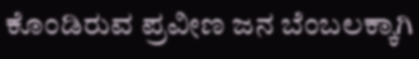ಕೊಂಡಿರುವ ಪ್ರವೀಣ ಜನ ಬೆಂಬಲಕ್ಕಾಗಿ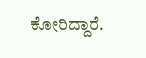ಕೋರಿದ್ದಾರೆ.